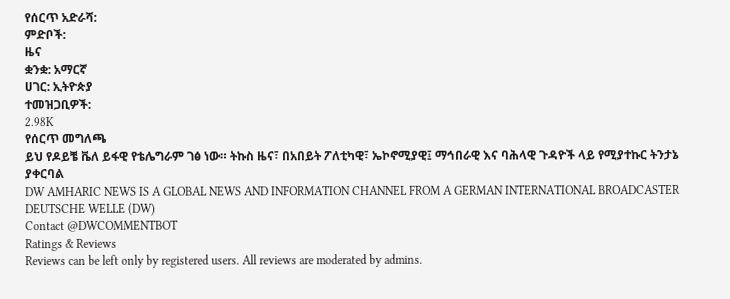የሰርጥ አድራሻ:
ምድቦች:
ዜና
ቋንቋ: አማርኛ
ሀገር: ኢትዮጵያ
ተመዝጋቢዎች:
2.98K
የሰርጥ መግለጫ
ይህ የዶይቼ ቬለ ይፋዊ የቴሌግራም ገፅ ነው። ትኩስ ዜና፣ በአበይት ፖለቲካዊ፣ ኤኮኖሚያዊ፤ ማኅበራዊ እና ባሕላዊ ጉዳዮች ላይ የሚያተኩር ትንታኔ ያቀርባል
DW AMHARIC NEWS IS A GLOBAL NEWS AND INFORMATION CHANNEL FROM A GERMAN INTERNATIONAL BROADCASTER DEUTSCHE WELLE (DW)
Contact @DWCOMMENTBOT
Ratings & Reviews
Reviews can be left only by registered users. All reviews are moderated by admins.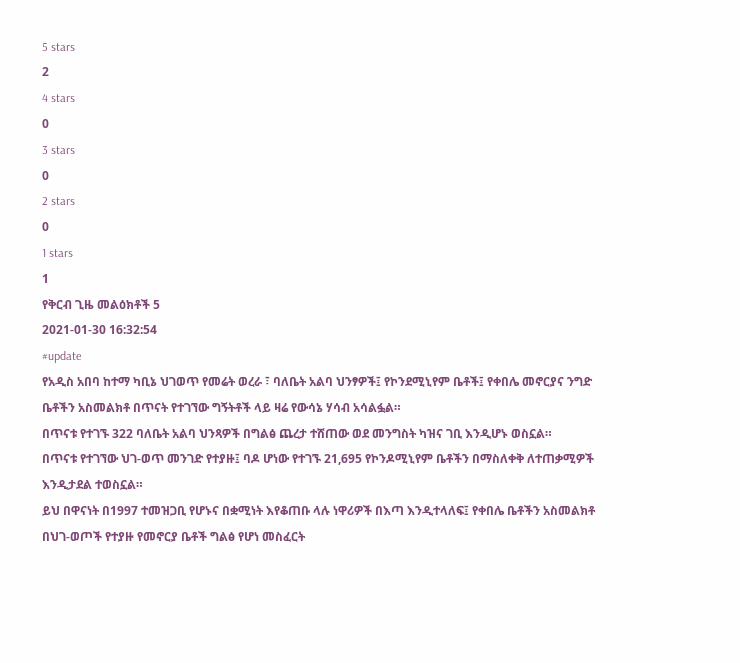5 stars
2
4 stars
0
3 stars
0
2 stars
0
1 stars
1
የቅርብ ጊዜ መልዕክቶች 5
2021-01-30 16:32:54
#update
የአዲስ አበባ ከተማ ካቢኔ ህገወጥ የመሬት ወረራ ፣ ባለቤት አልባ ህንፃዎች፤ የኮንደሚኒየም ቤቶች፤ የቀበሌ መኖርያና ንግድ ቤቶችን አስመልክቶ በጥናት የተገኘው ግኝትቶች ላይ ዛሬ የውሳኔ ሃሳብ አሳልፏል።
በጥናቱ የተገኙ 322 ባለቤት አልባ ህንጻዎች በግልፅ ጨረታ ተሸጠው ወደ መንግስት ካዝና ገቢ እንዲሆኑ ወስኗል።
በጥናቱ የተገኘው ህገ-ወጥ መንገድ የተያዙ፤ ባዶ ሆነው የተገኙ 21,695 የኮንዶሚኒየም ቤቶችን በማስለቀቅ ለተጠቃሚዎች እንዲታደል ተወስኗል።
ይህ በዋናነት በ1997 ተመዝጋቢ የሆኑና በቋሚነት እየቆጠቡ ላሉ ነዋሪዎች በእጣ እንዲተላለፍ፤ የቀበሌ ቤቶችን አስመልክቶ በህገ-ወጦች የተያዙ የመኖርያ ቤቶች ግልፅ የሆነ መስፈርት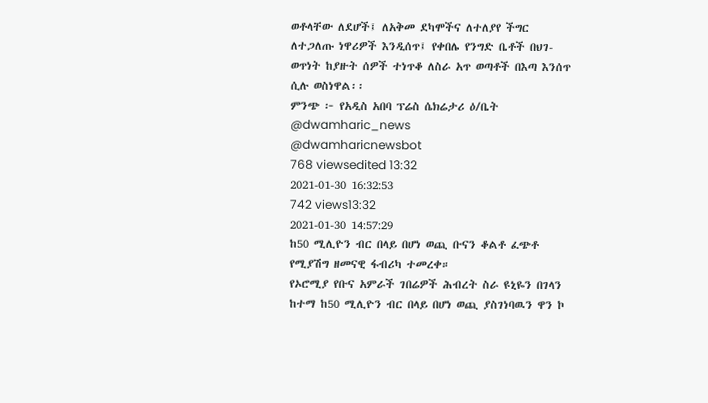ወቶላቸው ለደሆች፤ ለአቅመ ደካሞችና ለተለያየ ችግር ለተጋለጡ ነዋሪዎች እንዲሰጥ፤ የቀበሌ የንግድ ቤቶች በህገ-ወጥነት ከያዙት ሰዎች ተነጥቆ ለስራ አጥ ወጣቶች በእጣ እንሰጥ ሲሉ ወስነዋል፡፡
ምንጭ ፦ የአዲስ አበባ ፕሬስ ሴክሬታሪ ዕ/ቤት
@dwamharic_news
@dwamharicnewsbot
768 viewsedited 13:32
2021-01-30 16:32:53
742 views13:32
2021-01-30 14:57:29
ከ50 ሚሊዮን ብር በላይ በሆነ ወጪ ቡናን ቆልቶ ፈጭቶ የሚያሽግ ዘመናዊ ፋብሪካ ተመረቀ።
የኦሮሚያ የቡና አምራች ገበሬዎች ሕብረት ስራ ዩኒዬን በገላን ከተማ ከ50 ሚሊዮን ብር በላይ በሆነ ወጪ ያስገነባዉን ዋን ኮ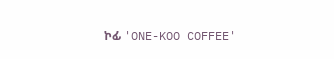ኮፊ 'ONE-KOO COFFEE'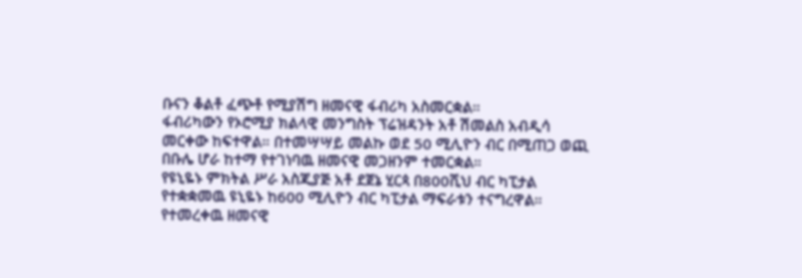ቡናን ቆልቶ ፈጭቶ የሚያሽግ ዘመናዊ ፋብሪካ አስመርቋል።
ፋብሪካውን የኦሮሚያ ክልላዊ መንግስት ፕሬዝዳንት አቶ ሽመልስ አብዲሳ መርቀው ከፍተዋል። በተመሣሣይ መልኩ ወደ 50 ሚሊዮን ብር በሚጠጋ ወጪ በቡሌ ሆራ ከተማ የተገነባዉ ዘመናዊ መጋዘንም ተመርቋል።
የዩኒዬኑ ምክትል ሥራ አስጂያጅ አቶ ደጀኔ ሂርጳ በ800ሺህ ብር ካፒታል የተቋቋመዉ ዩኒዬኑ ከ600 ሚሊዮን ብር ካፒታል ማፍራቱን ተናግረዋል።
የተመረቀዉ ዘመናዊ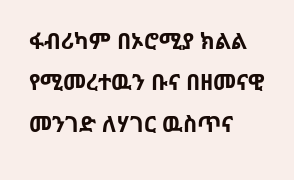ፋብሪካም በኦሮሚያ ክልል የሚመረተዉን ቡና በዘመናዊ መንገድ ለሃገር ዉስጥና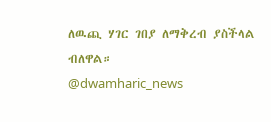ለዉጪ ሃገር ገበያ ለማቅረብ ያስችላል ብለዋል።
@dwamharic_news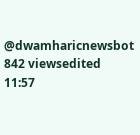@dwamharicnewsbot
842 viewsedited 11:57